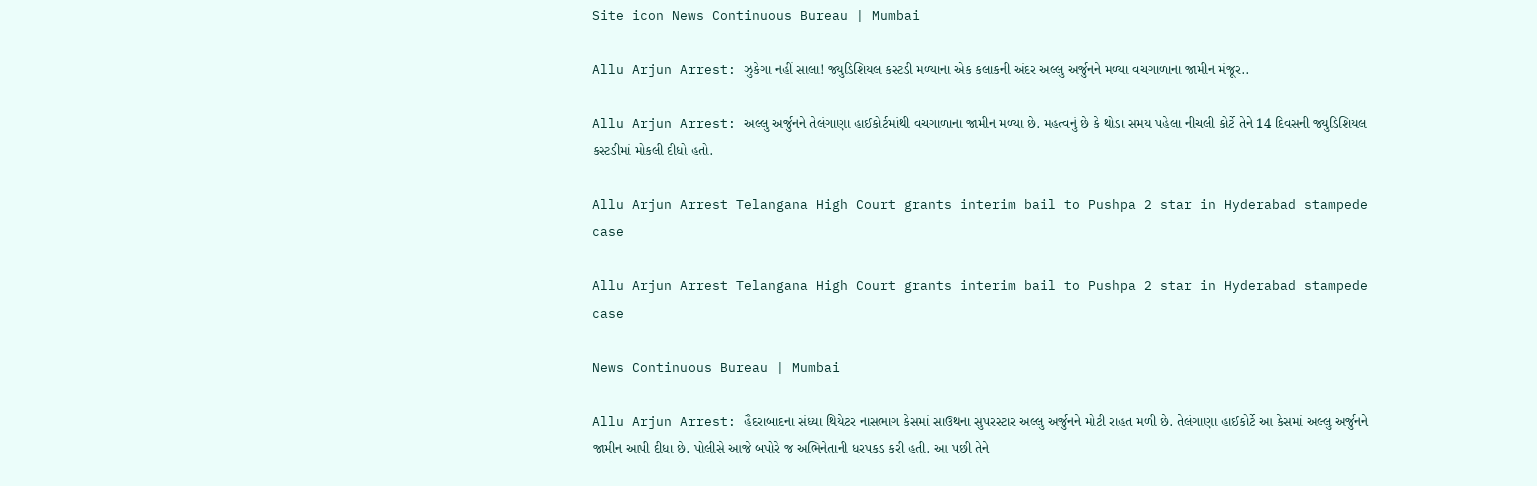Site icon News Continuous Bureau | Mumbai

Allu Arjun Arrest: ઝુકેગા નહીં સાલા! જ્યુડિશિયલ કસ્ટડી મળ્યાના એક કલાકની અંદર અલ્લુ અર્જુનને મળ્યા વચગાળાના જામીન મંજૂર..

Allu Arjun Arrest: અલ્લુ અર્જુનને તેલંગાણા હાઈકોર્ટમાંથી વચગાળાના જામીન મળ્યા છે. મહત્વનું છે કે થોડા સમય પહેલા નીચલી કોર્ટે તેને 14 દિવસની જ્યુડિશિયલ કસ્ટડીમાં મોકલી દીધો હતો.

Allu Arjun Arrest Telangana High Court grants interim bail to Pushpa 2 star in Hyderabad stampede case

Allu Arjun Arrest Telangana High Court grants interim bail to Pushpa 2 star in Hyderabad stampede case

News Continuous Bureau | Mumbai

Allu Arjun Arrest: હૈદરાબાદના સંધ્યા થિયેટર નાસભાગ કેસમાં સાઉથના સુપરસ્ટાર અલ્લુ અર્જુનને મોટી રાહત મળી છે. તેલંગાણા હાઈકોર્ટે આ કેસમાં અલ્લુ અર્જુનને જામીન આપી દીધા છે. પોલીસે આજે બપોરે જ અભિનેતાની ધરપકડ કરી હતી. આ પછી તેને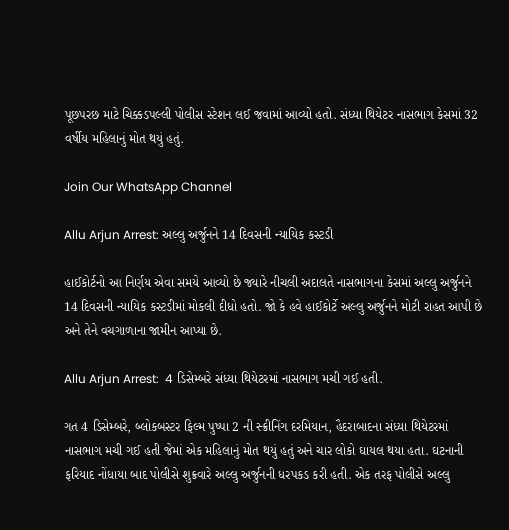પૂછપરછ માટે ચિક્કડપલ્લી પોલીસ સ્ટેશન લઈ જવામાં આવ્યો હતો. સંધ્યા થિયેટર નાસભાગ કેસમાં 32 વર્ષીય મહિલાનું મોત થયું હતું.

Join Our WhatsApp Channel

Allu Arjun Arrest: અલ્લુ અર્જુનને 14 દિવસની ન્યાયિક કસ્ટડી

હાઈકોર્ટનો આ નિર્ણય એવા સમયે આવ્યો છે જ્યારે નીચલી અદાલતે નાસભાગના કેસમાં અલ્લુ અર્જુનને 14 દિવસની ન્યાયિક કસ્ટડીમાં મોકલી દીધો હતો. જો કે હવે હાઈકોર્ટે અલ્લુ અર્જુનને મોટી રાહત આપી છે અને તેને વચગાળાના જામીન આપ્યા છે.

Allu Arjun Arrest:  4 ડિસેમ્બરે સંધ્યા થિયેટરમાં નાસભાગ મચી ગઈ હતી.

ગત 4 ડિસેમ્બરે, બ્લોકબસ્ટર ફિલ્મ પુષ્પા 2 ની સ્ક્રીનિંગ દરમિયાન, હૈદરાબાદના સંધ્યા થિયેટરમાં નાસભાગ મચી ગઈ હતી જેમાં એક મહિલાનું મોત થયું હતું અને ચાર લોકો ઘાયલ થયા હતા. ઘટનાની ફરિયાદ નોંધાયા બાદ પોલીસે શુક્રવારે અલ્લુ અર્જુનની ધરપકડ કરી હતી. એક તરફ પોલીસે અલ્લુ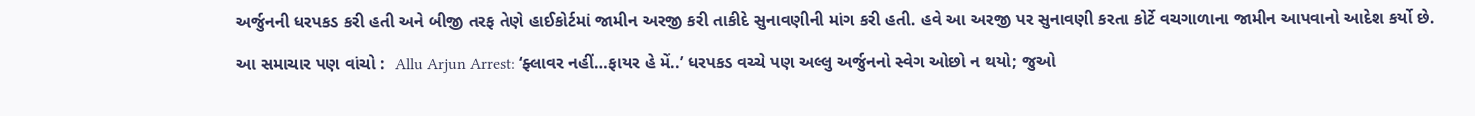અર્જુનની ધરપકડ કરી હતી અને બીજી તરફ તેણે હાઈકોર્ટમાં જામીન અરજી કરી તાકીદે સુનાવણીની માંગ કરી હતી. હવે આ અરજી પર સુનાવણી કરતા કોર્ટે વચગાળાના જામીન આપવાનો આદેશ કર્યો છે.

આ સમાચાર પણ વાંચો :  Allu Arjun Arrest: ‘ફ્લાવર નહીં…ફાયર હે મેં..’ ધરપકડ વચ્ચે પણ અલ્લુ અર્જુનનો સ્વેગ ઓછો ન થયો; જુઓ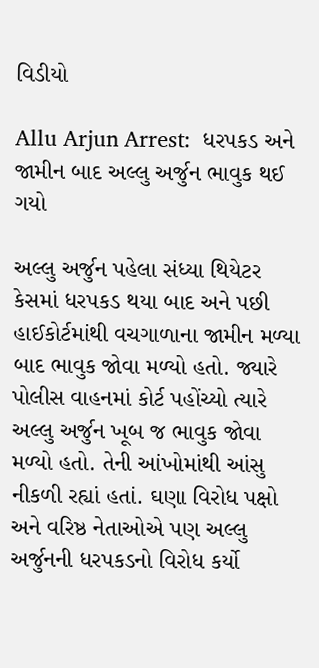વિડીયો

Allu Arjun Arrest:  ધરપકડ અને જામીન બાદ અલ્લુ અર્જુન ભાવુક થઈ ગયો

અલ્લુ અર્જુન પહેલા સંધ્યા થિયેટર કેસમાં ધરપકડ થયા બાદ અને પછી હાઈકોર્ટમાંથી વચગાળાના જામીન મળ્યા બાદ ભાવુક જોવા મળ્યો હતો. જ્યારે પોલીસ વાહનમાં કોર્ટ પહોંચ્યો ત્યારે અલ્લુ અર્જુન ખૂબ જ ભાવુક જોવા મળ્યો હતો. તેની આંખોમાંથી આંસુ નીકળી રહ્યાં હતાં. ઘણા વિરોધ પક્ષો અને વરિષ્ઠ નેતાઓએ પણ અલ્લુ અર્જુનની ધરપકડનો વિરોધ કર્યો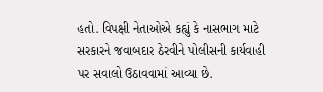હતો. વિપક્ષી નેતાઓએ કહ્યું કે નાસભાગ માટે સરકારને જવાબદાર ઠેરવીને પોલીસની કાર્યવાહી પર સવાલો ઉઠાવવામાં આવ્યા છે.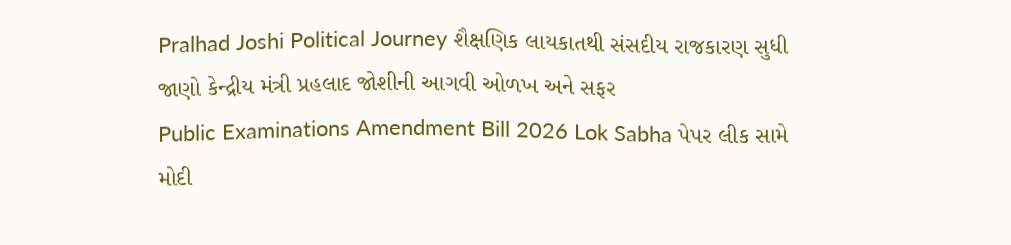Pralhad Joshi Political Journey શૈક્ષણિક લાયકાતથી સંસદીય રાજકારણ સુધી જાણો કેન્દ્રીય મંત્રી પ્રહલાદ જોશીની આગવી ઓળખ અને સફર
Public Examinations Amendment Bill 2026 Lok Sabha પેપર લીક સામે મોદી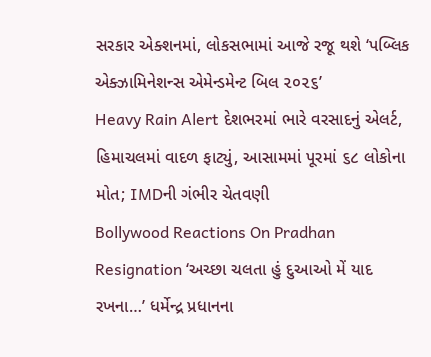સરકાર એક્શનમાં, લોકસભામાં આજે રજૂ થશે ‘પબ્લિક એક્ઝામિનેશન્સ એમેન્ડમેન્ટ બિલ ૨૦૨૬’
Heavy Rain Alert દેશભરમાં ભારે વરસાદનું એલર્ટ, હિમાચલમાં વાદળ ફાટ્યું, આસામમાં પૂરમાં ૬૮ લોકોના મોત; IMDની ગંભીર ચેતવણી
Bollywood Reactions On Pradhan Resignation ‘અચ્છા ચલતા હું દુઆઓ મેં યાદ રખના…’ ધર્મેન્દ્ર પ્રધાનના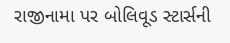રાજીનામા પર બોલિવૂડ સ્ટાર્સની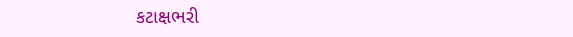કટાક્ષભરી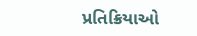પ્રતિક્રિયાઓ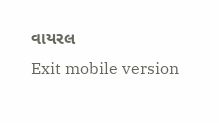વાયરલ
Exit mobile version